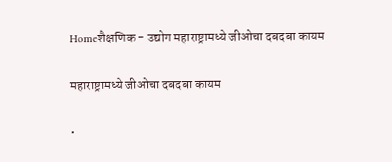Homeशैक्षणिक - उद्योग महाराष्ट्रामध्ये जीओचा दबदबा कायम

महाराष्ट्रामध्ये जीओचा दबदबा कायम

•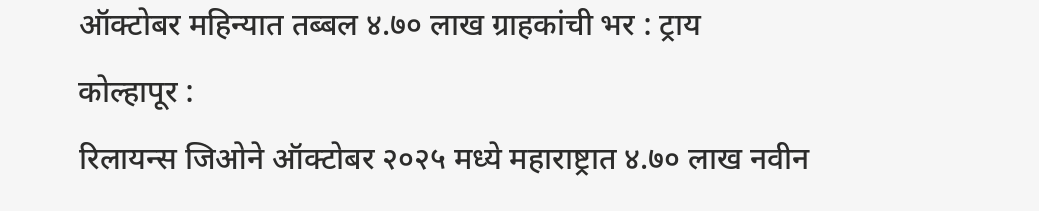ऑक्टोबर महिन्यात तब्बल ४.७० लाख ग्राहकांची भर : ट्राय
कोल्हापूर :
रिलायन्स जिओने ऑक्टोबर २०२५ मध्ये महाराष्ट्रात ४.७० लाख नवीन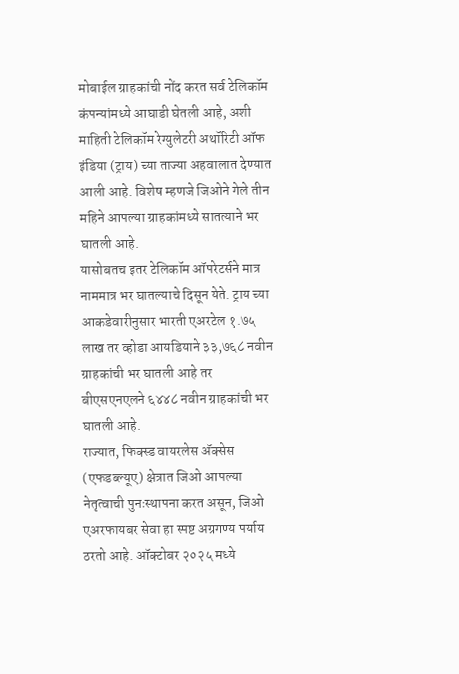मोबाईल ग्राहकांची नोंद करत सर्व टेलिकॉम कंपन्यांमध्ये आघाडी घेतली आहे, अशी माहिती टेलिकॉम रेग्युलेटरी अथॉरिटी ऑफ इंडिया (ट्राय) च्या ताज्या अहवालात देण्यात आली आहे. विशेष म्हणजे जिओने गेले तीन महिने आपल्या ग्राहकांमध्ये सातत्याने भर घातली आहे.
यासोबतच इतर टेलिकॉम ऑपरेटर्सने मात्र नाममात्र भर घातल्याचे दिसून येते. ट्राय च्या आकडेवारीनुसार भारती एअरटेल १.७५ लाख तर व्होडा आयडियाने ३३,७६८ नवीन ग्राहकांची भर घातली आहे तर बीएसएनएलने ६४४८ नवीन ग्राहकांची भर घातली आहे.
राज्यात, फिक्स्ड वायरलेस अ‍ॅक्सेस (एफडब्ल्यूए) क्षेत्रात जिओ आपल्या नेतृत्वाची पुनःस्थापना करत असून, जिओ एअरफायबर सेवा हा स्पष्ट अग्रगण्य पर्याय ठरतो आहे. ऑक्टोबर २०२५ मध्ये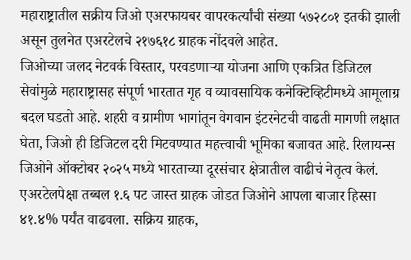महाराष्ट्रातील सक्रीय जिओ एअरफायबर वापरकर्त्यांची संख्या ५७२८०१ इतकी झाली असून तुलनेत एअरटेलचे २१७६१८ ग्राहक नोंदवले आहेत.
जिओच्या जलद नेटवर्क विस्तार, परवडणाऱ्या योजना आणि एकत्रित डिजिटल सेवांमुळे महाराष्ट्रासह संपूर्ण भारतात गृह व व्यावसायिक कनेक्टिव्हिटीमध्ये आमूलाग्र बदल घडतो आहे. शहरी व ग्रामीण भागांतून वेगवान इंटरनेटची वाढती मागणी लक्षात घेता, जिओ ही डिजिटल दरी मिटवण्यात महत्त्वाची भूमिका बजावत आहे. रिलायन्स जिओने ऑक्टोबर २०२५ मध्ये भारताच्या दूरसंचार क्षेत्रातील वाढीचं नेतृत्व केलं. एअरटेलपेक्षा तब्बल १.६ पट जास्त ग्राहक जोडत जिओने आपला बाजार हिस्सा ४१.४% पर्यंत वाढवला. सक्रिय ग्राहक,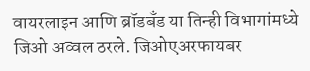वायरलाइन आणि ब्रॉडबँड या तिन्ही विभागांमध्ये जिओ अव्वल ठरले. जिओएअरफायबर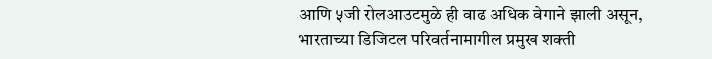आणि ५जी रोलआउटमुळे ही वाढ अधिक वेगाने झाली असून, भारताच्या डिजिटल परिवर्तनामागील प्रमुख शक्ती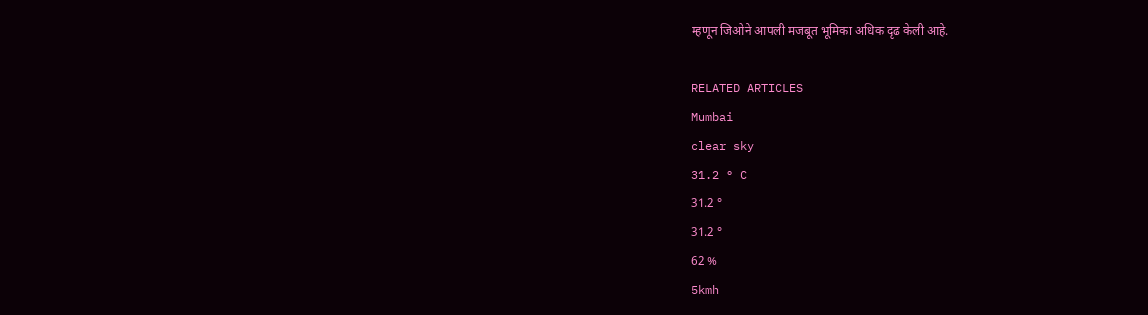म्हणून जिओने आपली मजबूत भूमिका अधिक दृढ केली आहे.

RELATED ARTICLES
Mumbai
clear sky
31.2 ° C
31.2 °
31.2 °
62 %
5kmh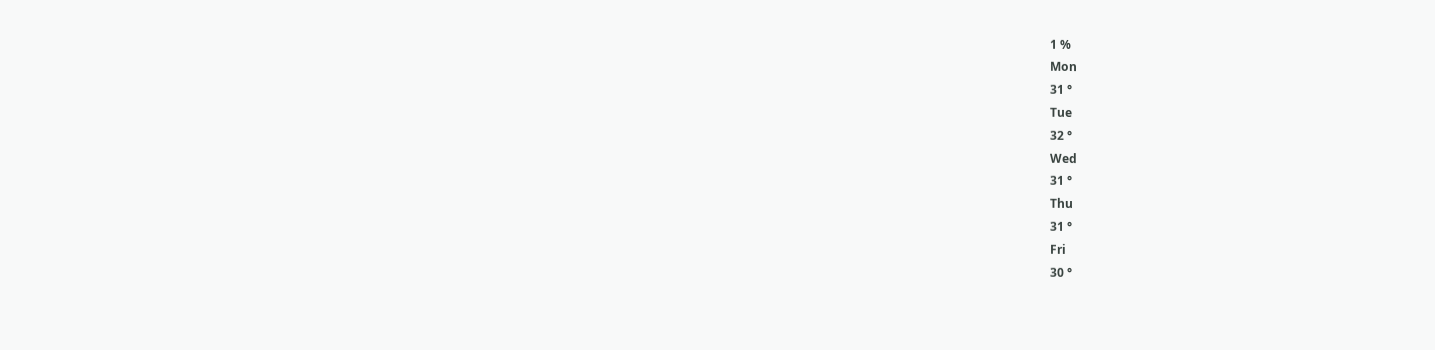1 %
Mon
31 °
Tue
32 °
Wed
31 °
Thu
31 °
Fri
30 °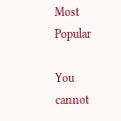Most Popular

You cannot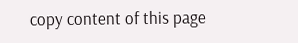copy content of this page